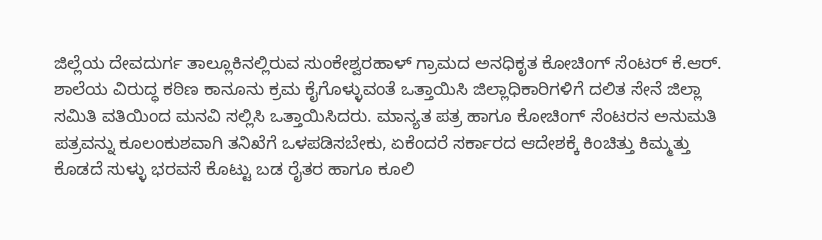ಜಿಲ್ಲೆಯ ದೇವದುರ್ಗ ತಾಲ್ಲೂಕಿನಲ್ಲಿರುವ ಸುಂಕೇಶ್ವರಹಾಳ್ ಗ್ರಾಮದ ಅನಧಿಕೃತ ಕೋಚಿಂಗ್ ಸೆಂಟರ್ ಕೆ.ಆರ್. ಶಾಲೆಯ ವಿರುದ್ಧ ಕಠಿಣ ಕಾನೂನು ಕ್ರಮ ಕೈಗೊಳ್ಳುವಂತೆ ಒತ್ತಾಯಿಸಿ ಜಿಲ್ಲಾಧಿಕಾರಿಗಳಿಗೆ ದಲಿತ ಸೇನೆ ಜಿಲ್ಲಾ ಸಮಿತಿ ವತಿಯಿಂದ ಮನವಿ ಸಲ್ಲಿಸಿ ಒತ್ತಾಯಿಸಿದರು. ಮಾನ್ಯತ ಪತ್ರ ಹಾಗೂ ಕೋಚಿಂಗ್ ಸೆಂಟರನ ಅನುಮತಿ ಪತ್ರವನ್ನು ಕೂಲಂಕುಶವಾಗಿ ತನಿಖೆಗೆ ಒಳಪಡಿಸಬೇಕು, ಏಕೆಂದರೆ ಸರ್ಕಾರದ ಆದೇಶಕ್ಕೆ ಕಿಂಚಿತ್ತು ಕಿಮ್ಮತ್ತು ಕೊಡದೆ ಸುಳ್ಳು ಭರವಸೆ ಕೊಟ್ಟು ಬಡ ರೈತರ ಹಾಗೂ ಕೂಲಿ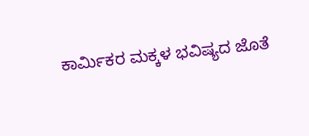ಕಾರ್ಮಿಕರ ಮಕ್ಕಳ ಭವಿಷ್ಯದ ಜೊತೆ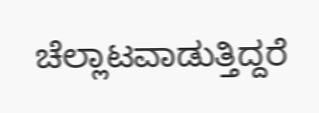ಚೆಲ್ಲಾಟವಾಡುತ್ತಿದ್ದರೆ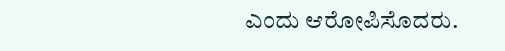ಎಂದು ಆರೋಪಿಸೊದರು.